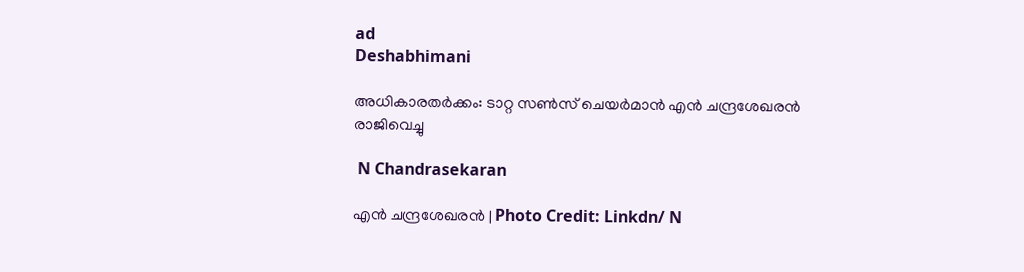ad
Deshabhimani

അധികാരതർക്കം: ടാറ്റ സൺസ് ചെയർമാൻ എൻ ചന്ദ്രശേഖരൻ രാജിവെച്ചു

 N Chandrasekaran

എൻ ചന്ദ്രശേഖരൻ | Photo Credit: Linkdn/ N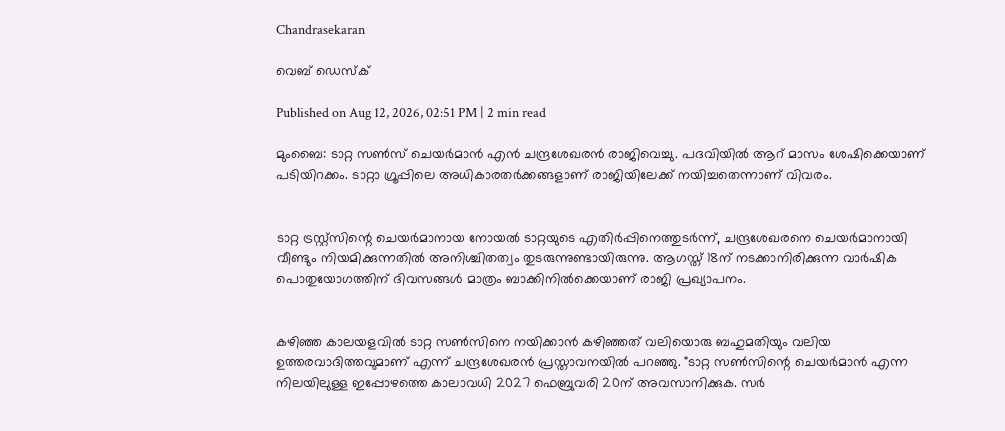Chandrasekaran

വെബ് ഡെസ്ക്

Published on Aug 12, 2026, 02:51 PM | 2 min read

മുംബൈ: ടാറ്റ സൺസ് ചെയർമാൻ എൻ ചന്ദ്രശേഖരൻ രാജിവെച്ചു. പദവിയിൽ ആറ് മാസം ശേഷിക്കെയാണ് പടിയിറക്കം. ടാറ്റാ ഗ്രൂപ്പിലെ അധികാരതർക്കങ്ങളാണ് രാജിയിലേക്ക് നയിച്ചതെന്നാണ് വിവരം.


ടാറ്റ ട്രസ്റ്റ്‌സിന്റെ ചെയർമാനായ നോയൽ ടാറ്റയുടെ എതിർപ്പിനെത്തുടർന്ന്, ചന്ദ്രശേഖരനെ ചെയർമാനായി വീണ്ടും നിയമിക്കുന്നതിൽ അനിശ്ചിതത്വം തുടരുന്നുണ്ടായിരുന്നു. ആഗസ്ത് 18ന് നടക്കാനിരിക്കുന്ന വാർഷിക പൊതുയോഗത്തിന് ദിവസങ്ങൾ മാത്രം ബാക്കിനിൽക്കെയാണ് രാജി പ്രഖ്യാപനം.


കഴിഞ്ഞ കാലയളവിൽ ടാറ്റ സൺസിനെ നയിക്കാൻ കഴിഞ്ഞത് വലിയൊരു ബഹുമതിയും വലിയ ഉത്തരവാദിത്തവുമാണ് എന്ന് ചന്ദ്രശേഖരൻ പ്രസ്താവനയിൽ പറഞ്ഞു. "ടാറ്റ സൺസിന്റെ ചെയർമാൻ എന്ന നിലയിലുള്ള ഇപ്പോഴത്തെ കാലാവധി 2027 ഫെബ്രുവരി 20ന് അവസാനിക്കുക. സർ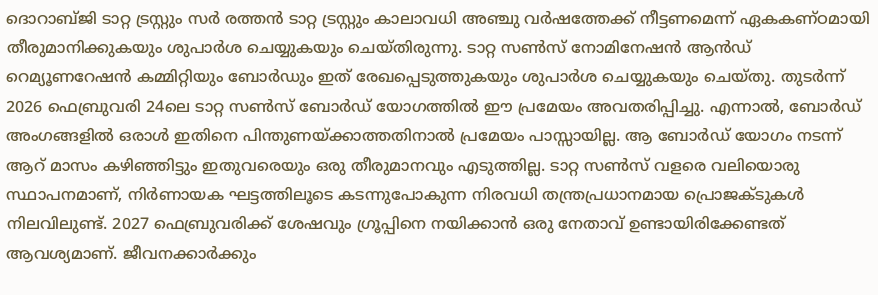ദൊറാബ്ജി ടാറ്റ ട്രസ്റ്റും സർ രത്തൻ ടാറ്റ ട്രസ്റ്റും കാലാവധി അഞ്ചു വർഷത്തേക്ക് നീട്ടണമെന്ന് ഏകകണ്ഠമായി തീരുമാനിക്കുകയും ശുപാർശ ചെയ്യുകയും ചെയ്തിരുന്നു. ടാറ്റ സൺസ് നോമിനേഷൻ ആൻഡ് റെമ്യൂണറേഷൻ കമ്മിറ്റിയും ബോർഡും ഇത് രേഖപ്പെടുത്തുകയും ശുപാർശ ചെയ്യുകയും ചെയ്തു. തുടർന്ന് 2026 ഫെബ്രുവരി 24ലെ ടാറ്റ സൺസ് ബോർഡ് യോഗത്തിൽ ഈ പ്രമേയം അവതരിപ്പിച്ചു. എന്നാൽ, ബോർഡ് അംഗങ്ങളിൽ ഒരാൾ ഇതിനെ പിന്തുണയ്ക്കാത്തതിനാൽ പ്രമേയം പാസ്സായില്ല. ആ ബോർഡ് യോഗം നടന്ന് ആറ് മാസം കഴിഞ്ഞിട്ടും ഇതുവരെയും ഒരു തീരുമാനവും എടുത്തില്ല. ടാറ്റ സൺസ് വളരെ വലിയൊരു സ്ഥാപനമാണ്, നിർണായക ഘട്ടത്തിലൂടെ കടന്നുപോകുന്ന നിരവധി തന്ത്രപ്രധാനമായ പ്രൊജക്ടുകൾ നിലവിലുണ്ട്. 2027 ഫെബ്രുവരിക്ക് ശേഷവും ഗ്രൂപ്പിനെ നയിക്കാൻ ഒരു നേതാവ് ഉണ്ടായിരിക്കേണ്ടത് ആവശ്യമാണ്. ജീവനക്കാർക്കും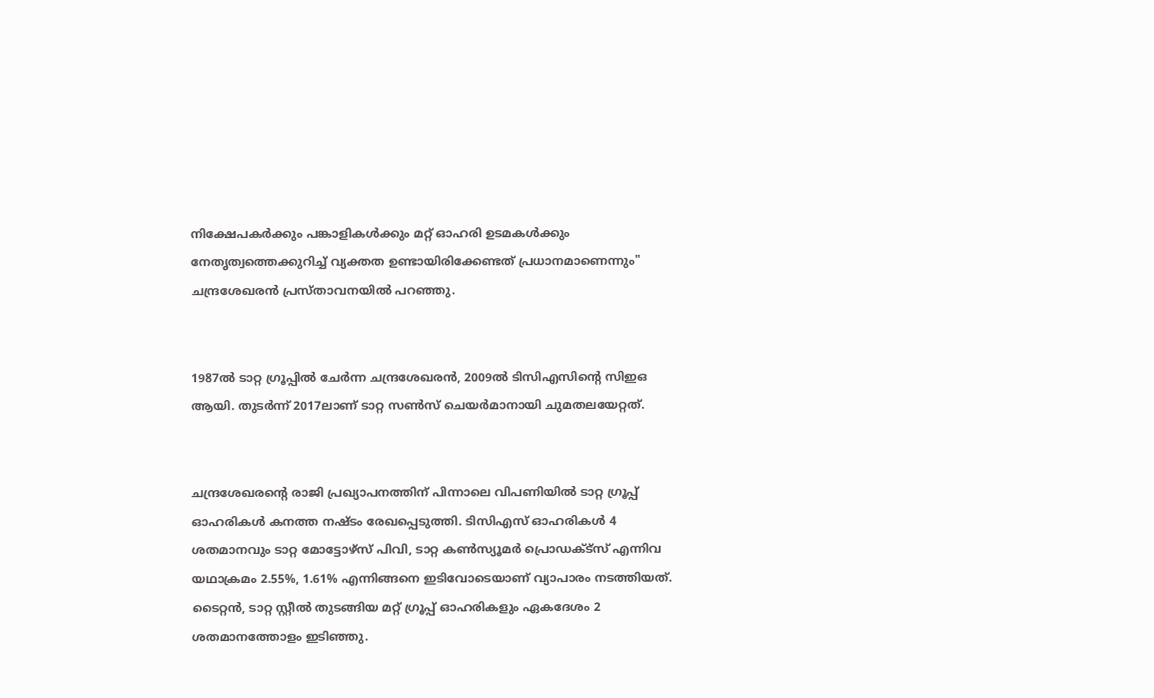നിക്ഷേപകർക്കും പങ്കാളികൾക്കും മറ്റ് ഓഹരി ഉടമകൾക്കും നേതൃത്വത്തെക്കുറിച്ച് വ്യക്തത ഉണ്ടായിരിക്കേണ്ടത് പ്രധാനമാണെന്നും" ചന്ദ്രശേഖരൻ പ്രസ്താവനയിൽ പറഞ്ഞു.


1987ൽ ടാറ്റ ഗ്രൂപ്പിൽ ചേർന്ന ചന്ദ്രശേഖരൻ, 2009ൽ ടിസിഎസിന്റെ സിഇഒ ആയി. തുടർന്ന് 2017ലാണ് ടാറ്റ സൺസ് ചെയർമാനായി ചുമതലയേറ്റത്.


ചന്ദ്രശേഖരന്റെ രാജി പ്രഖ്യാപനത്തിന് പിന്നാലെ വിപണിയിൽ ടാറ്റ ഗ്രൂപ്പ് ഓഹരികൾ കനത്ത നഷ്ടം രേഖപ്പെടുത്തി. ടിസിഎസ് ഓഹരികൾ 4 ശതമാനവും ടാറ്റ മോട്ടോഴ്സ് പിവി, ടാറ്റ കൺസ്യൂമർ പ്രൊഡക്ട്സ് എന്നിവ യഥാക്രമം 2.55%, 1.61% എന്നിങ്ങനെ ഇടിവോടെയാണ് വ്യാപാരം നടത്തിയത്. ടൈറ്റൻ, ടാറ്റ സ്റ്റീൽ തുടങ്ങിയ മറ്റ് ഗ്രൂപ്പ് ഓഹരികളും ഏകദേശം 2 ശതമാനത്തോളം ഇടിഞ്ഞു.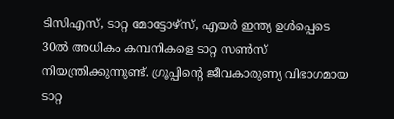ടിസിഎസ്, ടാറ്റ മോട്ടോഴ്‌സ്, എയർ ഇന്ത്യ ഉൾപ്പെടെ 30ൽ അധികം കമ്പനികളെ ടാറ്റ സൺസ് നിയന്ത്രിക്കുന്നുണ്ട്. ഗ്രൂപ്പിന്റെ ജീവകാരുണ്യ വിഭാഗമായ ടാറ്റ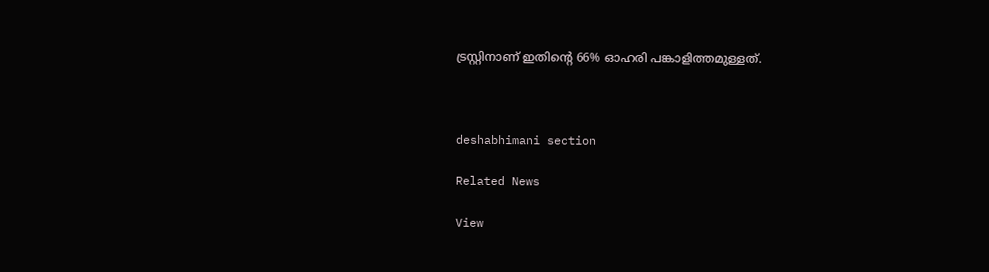ട്രസ്റ്റിനാണ് ഇതിന്റെ 66% ഓഹരി പങ്കാളിത്തമുള്ളത്.



deshabhimani section

Related News

View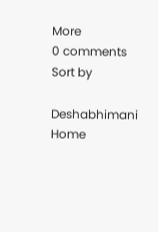More
0 comments
Sort by

Deshabhimani
Home